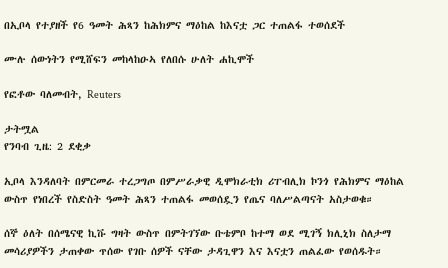በኢቦላ የተያዘች የ6 ዓመት ሕጻን ከሕክምና ማዕከል ከእናቷ ጋር ተጠልፋ ተወሰደች

ሙሉ ሰውነትን የሚሸፍን መከላከዑኣ የለበሱ ሁለት ሐኪሞች

የፎቶው ባለመብት, Reuters

ታትሟል
የንባብ ጊዜ: 2 ደቂቃ

ኢቦላ እንዳለባት በምርመራ ተረጋግጦ በምሥራቃዊ ዲሞክራቲክ ሪፐብሊክ ኮንጎ የሕክምና ማዕከል ውስጥ የነበረች የስድስት ዓመት ሕጻን ተጠልፋ መወሰዷን የጤና ባለሥልጣናት አስታወቁ።

ሰኞ ዕለት በሰሜናዊ ኪቩ ግዛት ውስጥ በምትገኘው ቡቴምቦ ከተማ ወደ ሚገኝ ክሊኒክ ስለታማ መሳሪያዎችን ታጠቀው ጥሰው የገቡ ሰዎች ናቸው ታዳጊዋን እና እናቷን ጠልፈው የወሰዱት።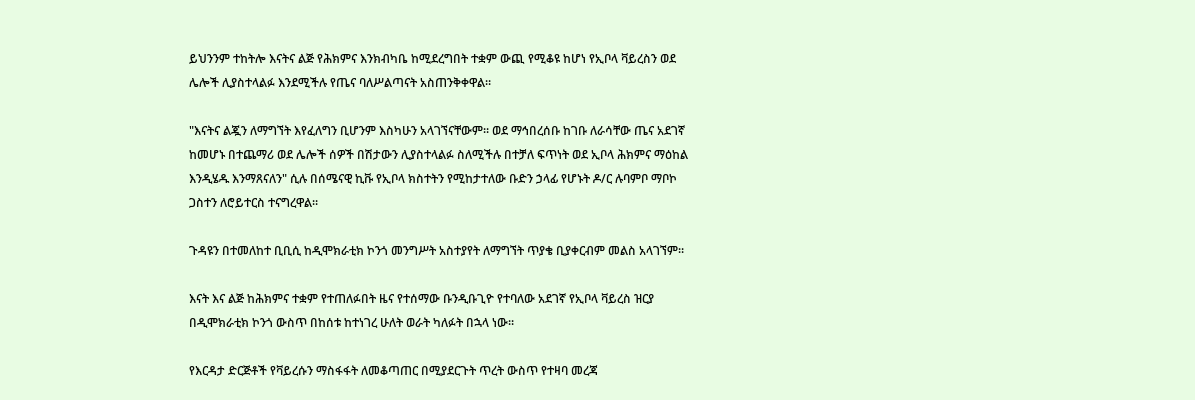ይህንንም ተከትሎ እናትና ልጅ የሕክምና እንክብካቤ ከሚደረግበት ተቋም ውጪ የሚቆዩ ከሆነ የኢቦላ ቫይረስን ወደ ሌሎች ሊያስተላልፉ እንደሚችሉ የጤና ባለሥልጣናት አስጠንቅቀዋል።

"እናትና ልጇን ለማግኘት እየፈለግን ቢሆንም እስካሁን አላገኘናቸውም። ወደ ማኅበረሰቡ ከገቡ ለራሳቸው ጤና አደገኛ ከመሆኑ በተጨማሪ ወደ ሌሎች ሰዎች በሽታውን ሊያስተላልፉ ስለሚችሉ በተቻለ ፍጥነት ወደ ኢቦላ ሕክምና ማዕከል እንዲሄዱ እንማጸናለን" ሲሉ በሰሜናዊ ኪቩ የኢቦላ ክስተትን የሚከታተለው ቡድን ኃላፊ የሆኑት ዶ/ር ሉባምቦ ማቦኮ ጋስተን ለሮይተርስ ተናግረዋል።

ጉዳዩን በተመለከተ ቢቢሲ ከዲሞክራቲክ ኮንጎ መንግሥት አስተያየት ለማግኘት ጥያቄ ቢያቀርብም መልስ አላገኘም።

እናት እና ልጅ ከሕክምና ተቋም የተጠለፉበት ዜና የተሰማው ቡንዲቡጊዮ የተባለው አደገኛ የኢቦላ ቫይረስ ዝርያ በዲሞክራቲክ ኮንጎ ውስጥ በከሰቱ ከተነገረ ሁለት ወራት ካለፉት በኋላ ነው።

የእርዳታ ድርጅቶች የቫይረሱን ማስፋፋት ለመቆጣጠር በሚያደርጉት ጥረት ውስጥ የተዛባ መረጃ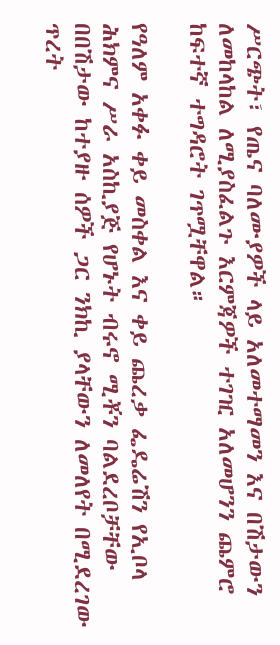ሥርጭት፣ የጤና ባለሙያዎች ላይ አለመተማመን እና በሽታውን ለመከላከል ለሚያስፈልጉ እርምጃዎች ተገዢ አለመሆንን ጨምሮ ከፍተኛ ተግዳሮት ገጥሟቸዋል።

የዓለም አቀፉ ቀይ መስቀል እና ቀይ ጨረቃ ፌዴሬሽን የኢቦላ ሕክምና ሥራ አስኪያጅ የሆኑት ብሩኖ ሚቾን ባልደረቦቻቸው በበሽታው ከተያዙ ሰዎች ጋር ንክኪ ያላቸውን ለመለየት በሚደረገው ጥረት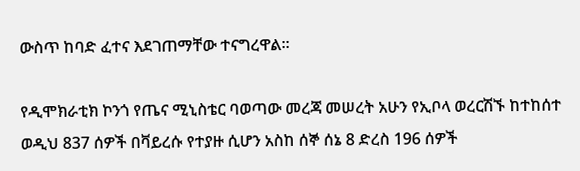ውስጥ ከባድ ፈተና እደገጠማቸው ተናግረዋል።

የዲሞክራቲክ ኮንጎ የጤና ሚኒስቴር ባወጣው መረጃ መሠረት አሁን የኢቦላ ወረርሽኙ ከተከሰተ ወዲህ 837 ሰዎች በቫይረሱ የተያዙ ሲሆን አስከ ሰኞ ሰኔ 8 ድረስ 196 ሰዎች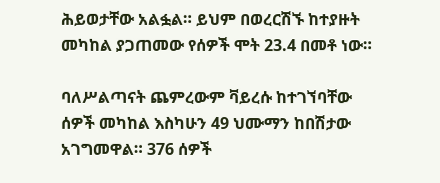ሕይወታቸው አልፏል። ይህም በወረርሽኙ ከተያዙት መካከል ያጋጠመው የሰዎች ሞት 23.4 በመቶ ነው።

ባለሥልጣናት ጨምረውም ቫይረሱ ከተገኘባቸው ሰዎች መካከል እስካሁን 49 ህሙማን ከበሽታው አገግመዋል። 376 ሰዎች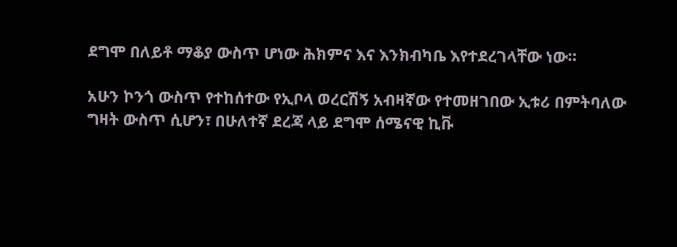ደግሞ በለይቶ ማቆያ ውስጥ ሆነው ሕክምና እና እንክብካቤ እየተደረገላቸው ነው።

አሁን ኮንጎ ውስጥ የተከሰተው የኢቦላ ወረርሽኝ አብዛኛው የተመዘገበው ኢቱሪ በምትባለው ግዛት ውስጥ ሲሆን፣ በሁለተኛ ደረጃ ላይ ደግሞ ሰሜናዊ ኪቩ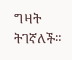ግዛት ትገኛለች።